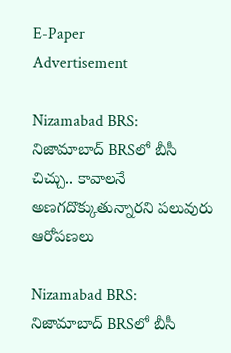E-Paper
Advertisement

Nizamabad BRS: నిజామాబాద్ BRSలో బీసీ చిచ్చు.. కావాలనే అణగదొక్కుతున్నారని పలువురు ఆరోపణలు

Nizamabad BRS: నిజామాబాద్ BRSలో బీసీ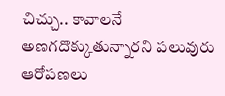చిచ్చు.. కావాలనే అణగదొక్కుతున్నారని పలువురు ఆరోపణలు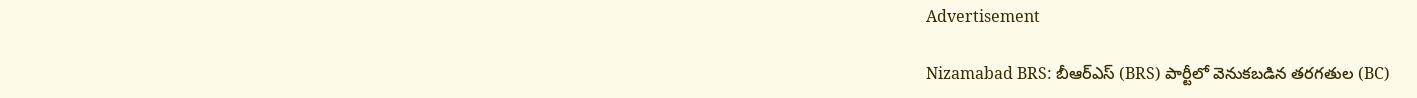Advertisement

Nizamabad BRS: బీఆర్‌ఎస్ (BRS) పార్టీలో వెనుకబడిన తరగతుల (BC)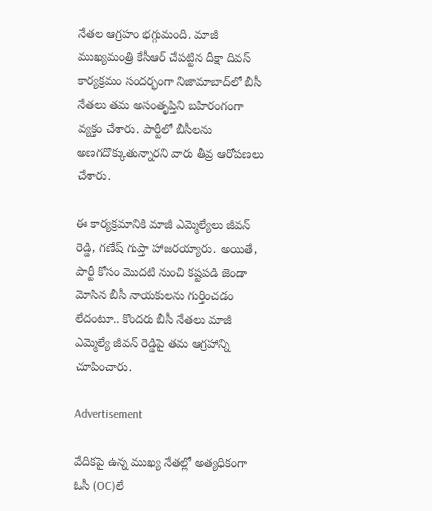నేతల ఆగ్రహం భగ్గుమంది. మాజీ ముఖ్యమంత్రి కేసీఆర్ చేపట్టిన దీక్షా దివస్ కార్యక్రమం సందర్భంగా నిజామాబాద్‌లో బీసీ నేతలు తమ అసంతృప్తిని బహిరంగంగా వ్యక్తం చేశారు. పార్టీలో బీసీలను అణగదొక్కుతున్నారని వారు తీవ్ర ఆరోపణలు చేశారు.

ఈ కార్యక్రమానికి మాజీ ఎమ్మెల్యేలు జీవన్ రెడ్డి, గణేష్ గుప్తా హాజరయ్యారు. అయితే, పార్టీ కోసం మొదటి నుంచి కష్టపడి జెండా మోసిన బీసీ నాయకులను గుర్తించడం లేదంటూ.. కొందరు బీసీ నేతలు మాజీ ఎమ్మెల్యే జీవన్ రెడ్డిపై తమ ఆగ్రహాన్ని చూపించారు.

Advertisement

వేదికపై ఉన్న ముఖ్య నేతల్లో అత్యధికంగా ఓసీ (OC)లే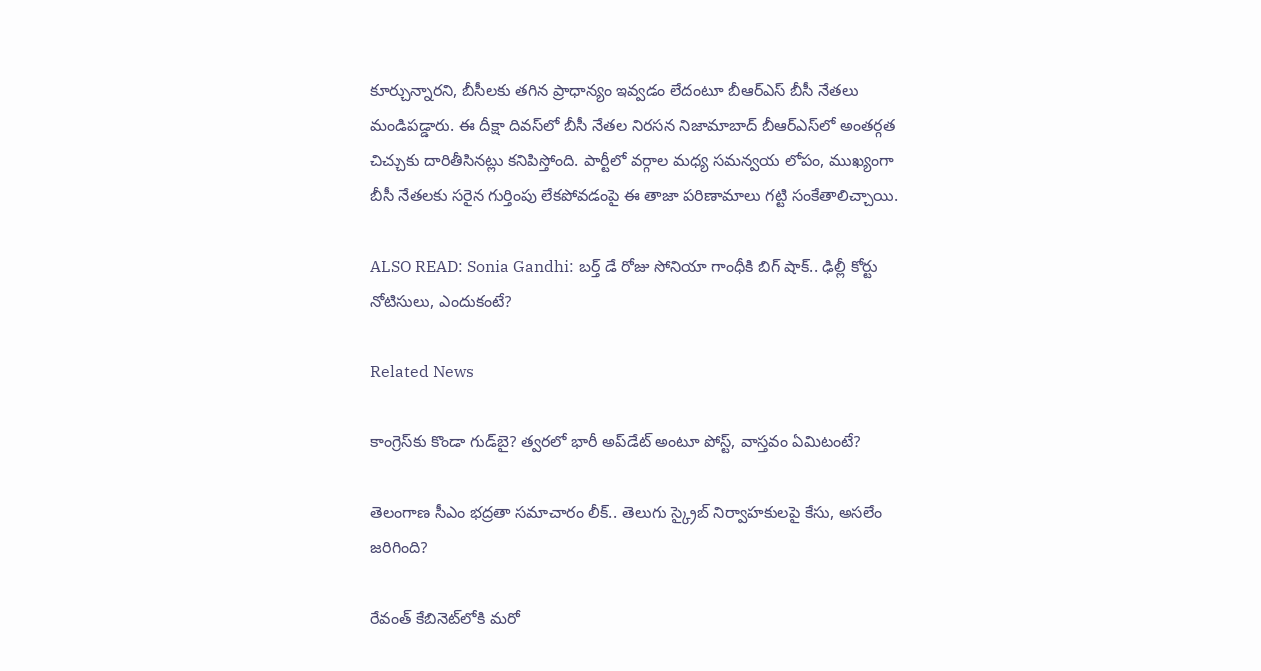కూర్చున్నారని, బీసీలకు తగిన ప్రాధాన్యం ఇవ్వడం లేదంటూ బీఆర్‌ఎస్ బీసీ నేతలు మండిపడ్డారు. ఈ దీక్షా దివస్‌లో బీసీ నేతల నిరసన నిజామాబాద్ బీఆర్‌ఎస్‌లో అంతర్గత చిచ్చుకు దారితీసినట్లు కనిపిస్తోంది. పార్టీలో వర్గాల మధ్య సమన్వయ లోపం, ముఖ్యంగా బీసీ నేతలకు సరైన గుర్తింపు లేకపోవడంపై ఈ తాజా పరిణామాలు గట్టి సంకేతాలిచ్చాయి.

ALSO READ: Sonia Gandhi: బర్త్ డే రోజు సోనియా గాంధీకి బిగ్ షాక్.. ఢిల్లీ కోర్టు నోటిసులు, ఎందుకంటే?

Related News

కాంగ్రెస్‌కు కొండా‌ గుడ్‌బై? త్వరలో భారీ అప్‌డేట్ అంటూ పోస్ట్, వాస్తవం ఏమిటంటే?

తెలంగాణ సీఎం భద్రతా సమాచారం లీక్.. తెలుగు స్క్రైబ్ నిర్వాహకులపై కేసు, అసలేం జరిగింది?

రేవంత్‌ కేబినెట్‌లోకి మరో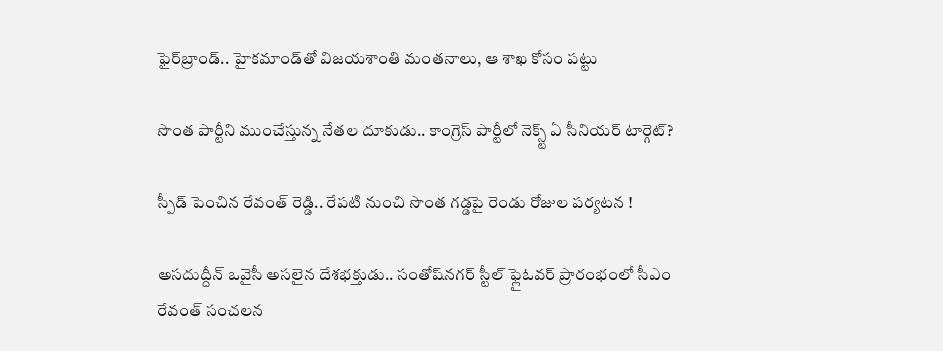ఫైర్‌బ్రాండ్.. హైకమాండ్‌తో విజయశాంతి మంతనాలు, ఆ శాఖ కోసం పట్టు

సొంత పార్టీని ముంచేస్తున్న నేతల దూకుడు.. కాంగ్రెస్‌ పార్టీలో నెక్స్ట్ ఏ సీనియర్ టార్గెట్?

స్పీడ్ పెంచిన రేవంత్ రెడ్డి.. రేపటి నుంచి సొంత గడ్డపై రెండు రోజుల పర్యటన !

అసదుద్దీన్ ఒవైసీ అసలైన దేశభక్తుడు.. సంతోష్‌నగర్ స్టీల్ ఫ్లైఓవర్ ప్రారంభంలో సీఎం రేవంత్ సంచలన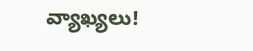వ్యాఖ్యలు!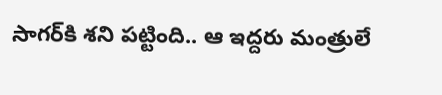సాగర్‌కి శని పట్టింది.. ఆ ఇద్దరు మంత్రులే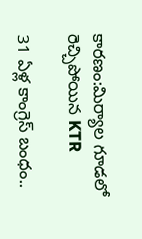కారణం:మిర్యాల గూడలో రెచ్చిపోయిన KTR

31 ఏళ్ల కాంగ్రెస్ బంధం..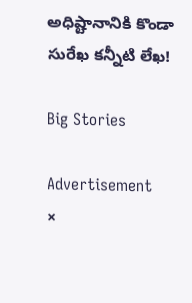అధిష్టానానికి కొండా సురేఖ కన్నీటి లేఖ!

Big Stories

Advertisement
×